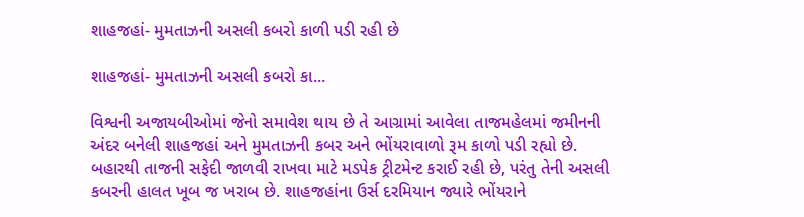શાહજહાં- મુમતાઝની અસલી કબરો કાળી પડી રહી છે

શાહજહાં- મુમતાઝની અસલી કબરો કા...

વિશ્વની અજાયબીઓમાં જેનો સમાવેશ થાય છે તે આગ્રામાં આવેલા તાજમહેલમાં જમીનની અંદર બનેલી શાહજહાં અને મુમતાઝની કબર અને ભોંયરાવાળો રૂમ કાળો પડી રહ્યો છે. બહારથી તાજની સફેદી જાળવી રાખવા માટે મડપેક ટ્રીટમેન્ટ કરાઈ રહી છે, પરંતુ તેની અસલી કબરની હાલત ખૂબ જ ખરાબ છે. શાહજહાંના ઉર્સ દરમિયાન જ્યારે ભોંયરાને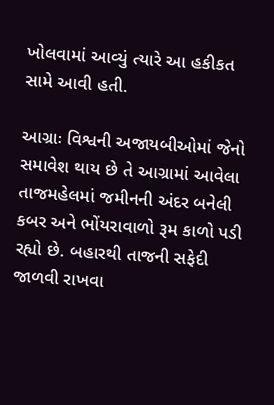ખોલવામાં આવ્યું ત્યારે આ હકીકત સામે આવી હતી.

આગ્રાઃ વિશ્વની અજાયબીઓમાં જેનો સમાવેશ થાય છે તે આગ્રામાં આવેલા તાજમહેલમાં જમીનની અંદર બનેલી કબર અને ભોંયરાવાળો રૂમ કાળો પડી રહ્યો છે. બહારથી તાજની સફેદી જાળવી રાખવા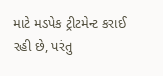માટે મડપેક ટ્રીટમેન્ટ કરાઈ રહી છે, પરંતુ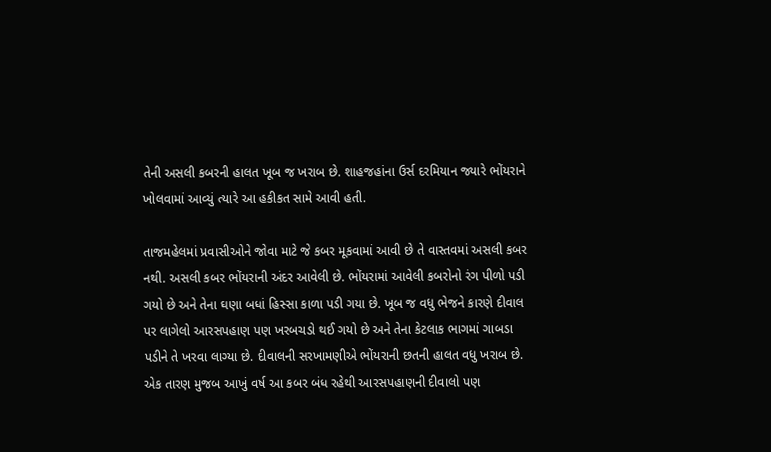તેની અસલી કબરની હાલત ખૂબ જ ખરાબ છે. શાહજહાંના ઉર્સ દરમિયાન જ્યારે ભોંયરાને ખોલવામાં આવ્યું ત્યારે આ હકીકત સામે આવી હતી.

તાજમહેલમાં પ્રવાસીઓને જોવા માટે જે કબર મૂકવામાં આવી છે તે વાસ્તવમાં અસલી કબર નથી. અસલી કબર ભોંયરાની અંદર આવેલી છે. ભોંયરામાં આવેલી કબરોનો રંગ પીળો પડી ગયો છે અને તેના ઘણા બધાં હિસ્સા કાળા પડી ગયા છે. ખૂબ જ વધુ ભેજને કારણે દીવાલ પર લાગેલો આરસપહાણ પણ ખરબચડો થઈ ગયો છે અને તેના કેટલાક ભાગમાં ગાબડા પડીને તે ખરવા લાગ્યા છે. દીવાલની સરખામણીએ ભોંયરાની છતની હાલત વધુ ખરાબ છે. એક તારણ મુજબ આખું વર્ષ આ કબર બંધ રહેથી આરસપહાણની દીવાલો પણ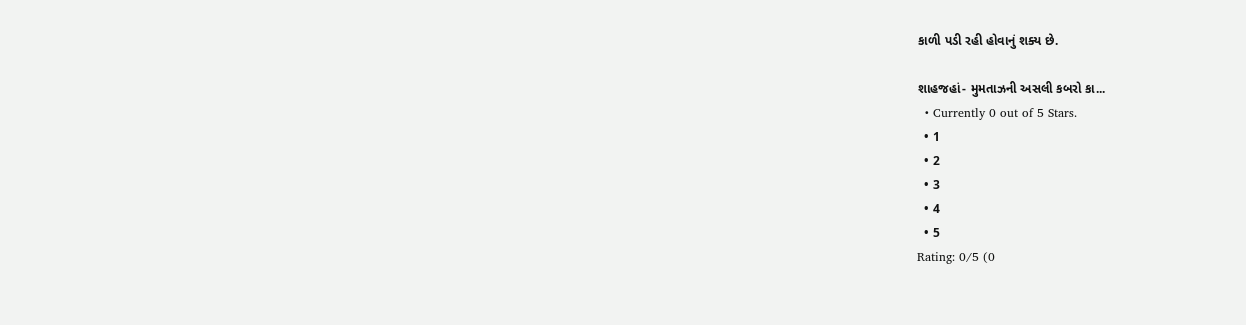કાળી પડી રહી હોવાનું શક્ય છે.

શાહજહાં- મુમતાઝની અસલી કબરો કા...
  • Currently 0 out of 5 Stars.
  • 1
  • 2
  • 3
  • 4
  • 5
Rating: 0/5 (0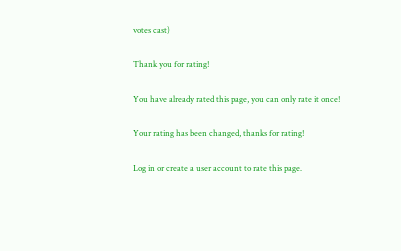votes cast)

Thank you for rating!

You have already rated this page, you can only rate it once!

Your rating has been changed, thanks for rating!

Log in or create a user account to rate this page.